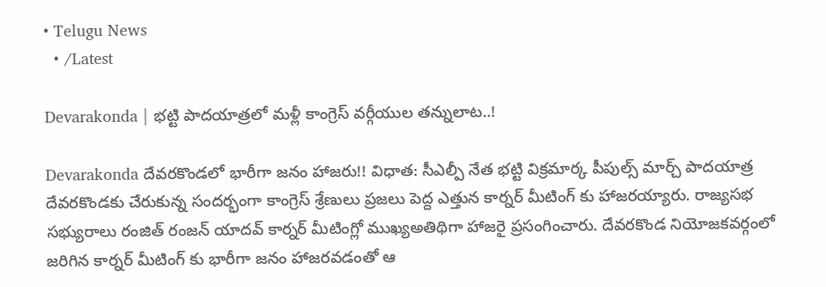• Telugu News
  • /Latest

Devarakonda | భట్టి పాదయాత్రలో మళ్లీ కాంగ్రెస్ వర్గీయుల తన్నులాట..!

Devarakonda దేవరకొండలో భారీగా జనం హాజరు!! విధాత: సీఎల్పీ నేత భట్టి విక్రమార్క పీపుల్స్ మార్చ్ పాదయాత్ర దేవరకొండకు చేరుకున్న సందర్భంగా కాంగ్రెస్ శ్రేణులు ప్రజలు పెద్ద ఎత్తున కార్నర్ మీటింగ్ కు హాజరయ్యారు. రాజ్యసభ సభ్యురాలు రంజిత్ రంజన్ యాదవ్ కార్నర్ మీటింగ్లో ముఖ్యఅతిథిగా హాజరై ప్రసంగించారు. దేవరకొండ నియోజకవర్గంలో జరిగిన కార్నర్ మీటింగ్ కు భారీగా జనం హాజరవడంతో ఆ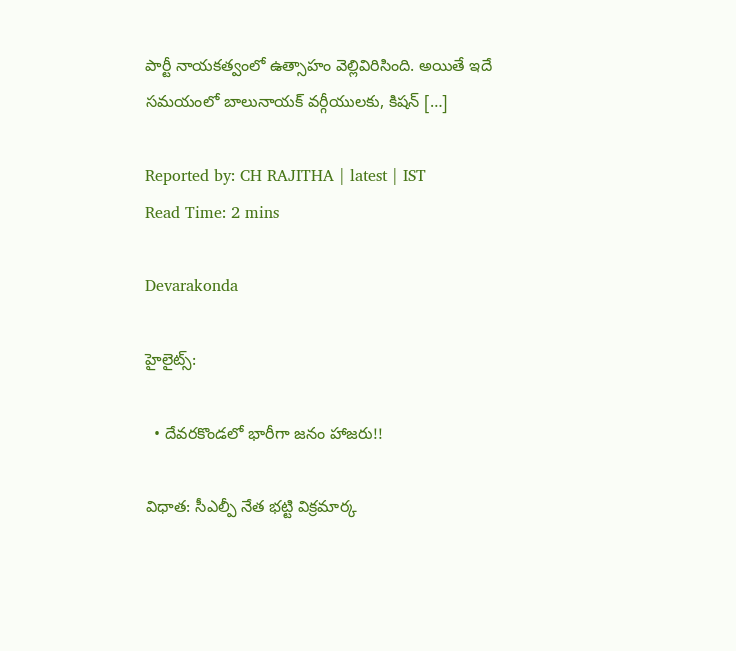పార్టీ నాయకత్వంలో ఉత్సాహం వెల్లివిరిసింది. అయితే ఇదే సమయంలో బాలునాయక్ వర్గీయులకు, కిషన్ […]

Reported by: CH RAJITHA | latest | IST
Read Time: 2 mins

Devarakonda

హైలైట్స్:

  • దేవరకొండలో భారీగా జనం హాజరు!!

విధాత: సీఎల్పీ నేత భట్టి విక్రమార్క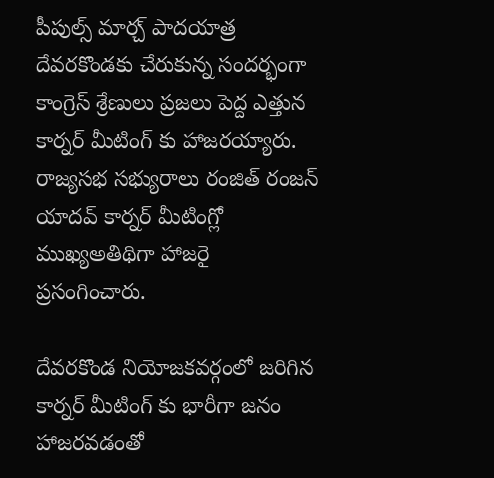పీపుల్స్ మార్చ్ పాదయాత్ర దేవరకొండకు చేరుకున్న సందర్భంగా కాంగ్రెస్ శ్రేణులు ప్రజలు పెద్ద ఎత్తున కార్నర్ మీటింగ్ కు హాజరయ్యారు. రాజ్యసభ సభ్యురాలు రంజిత్ రంజన్ యాదవ్ కార్నర్ మీటింగ్లో ముఖ్యఅతిథిగా హాజరై ప్రసంగించారు.

దేవరకొండ నియోజకవర్గంలో జరిగిన కార్నర్ మీటింగ్ కు భారీగా జనం హాజరవడంతో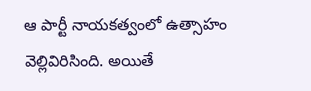ఆ పార్టీ నాయకత్వంలో ఉత్సాహం వెల్లివిరిసింది. అయితే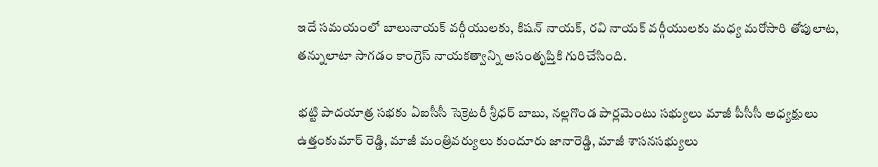ఇదే సమయంలో బాలునాయక్ వర్గీయులకు, కిషన్ నాయక్, రవి నాయక్ వర్గీయులకు మధ్య మరోసారి తోపులాట, తన్నులాటా సాగడం కాంగ్రెస్ నాయకత్వాన్ని అసంతృప్తికి గురిచేసింది.

భట్టి పాదయాత్ర సభకు ఏఐసీసీ సెక్రెటరీ శ్రీధర్ బాబు, నల్లగొండ పార్లమెంటు సభ్యులు మాజీ పీసీసీ అధ్యక్షులు ఉత్తంకుమార్ రెడ్డి, మాజీ మంత్రివర్యులు కుందూరు జానారెడ్డి, మాజీ శాసనసభ్యులు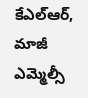కేఎల్ఆర్, మాజీ ఎమ్మెల్సీ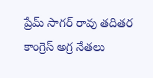ప్రేమ్ సాగర్ రావు తదితర కాంగ్రెస్ అగ్ర నేతలు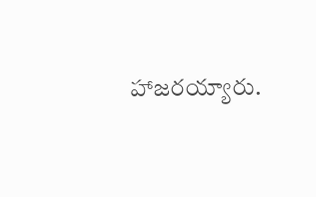హాజరయ్యారు.